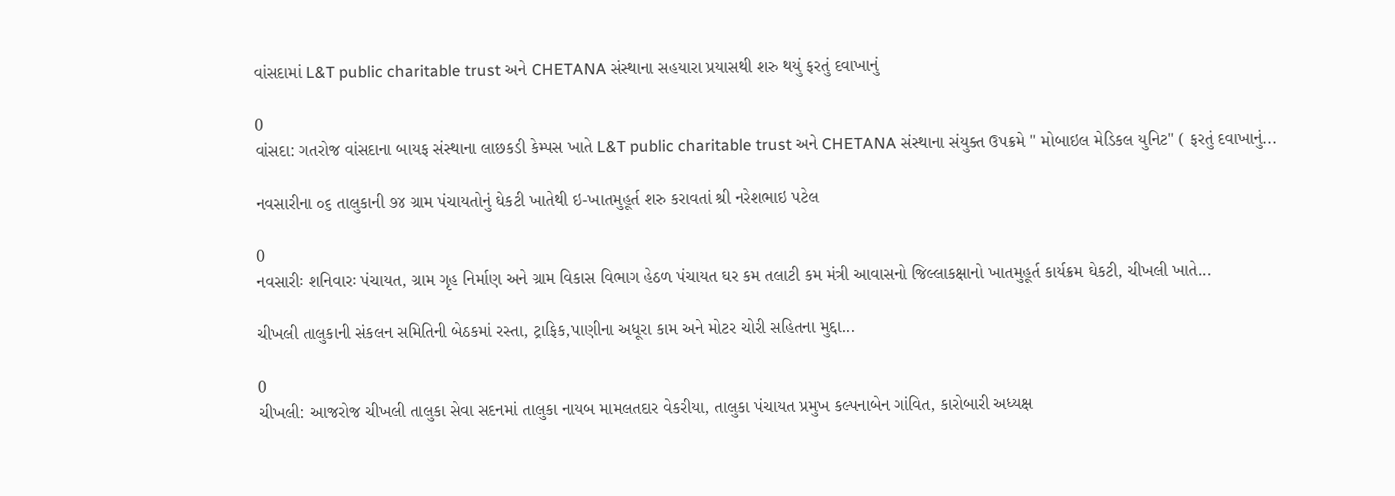વાંસદામાં L&T public charitable trust અને CHETANA સંસ્થાના સહયારા પ્રયાસથી શરુ થયું ફરતું દવાખાનું

0
વાંસદા: ગતરોજ વાંસદાના બાયફ સંસ્થાના લાછકડી કેમ્પસ ખાતે L&T public charitable trust અને CHETANA સંસ્થાના સંયુક્ત ઉપક્રમે " મોબાઇલ મેડિકલ યુનિટ" ( ફરતું દવાખાનું...

નવસારીના ૦૬ તાલુકાની ૭૪ ગ્રામ પંચાયતોનું ઘેકટી ખાતેથી ઇ-ખાતમુહૂર્ત શરુ કરાવતાં શ્રી નરેશભાઇ પટેલ

0
નવસારીઃ શનિવારઃ પંચાયત, ગ્રામ ગૃહ નિર્માણ અને ગ્રામ વિકાસ વિભાગ હેઠળ પંચાયત ઘર કમ તલાટી કમ મંત્રી આવાસનો જિલ્લાકક્ષાનો ખાતમુહૂર્ત કાર્યક્રમ ઘેકટી, ચીખલી ખાતે...

ચીખલી તાલુકાની સંકલન સમિતિની બેઠકમાં રસ્તા, ટ્રાફિક,પાણીના અધૂરા કામ અને મોટર ચોરી સહિતના મુદ્દા...

0
ચીખલી: આજરોજ ચીખલી તાલુકા સેવા સદનમાં તાલુકા નાયબ મામલતદાર વેકરીયા, તાલુકા પંચાયત પ્રમુખ કલ્પનાબેન ગાંવિત, કારોબારી અધ્યક્ષ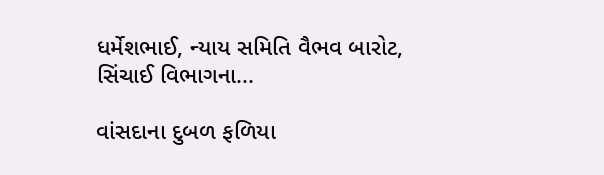ધર્મેશભાઈ, ન્યાય સમિતિ વૈભવ બારોટ, સિંચાઈ વિભાગના...

વાંસદાના દુબળ ફળિયા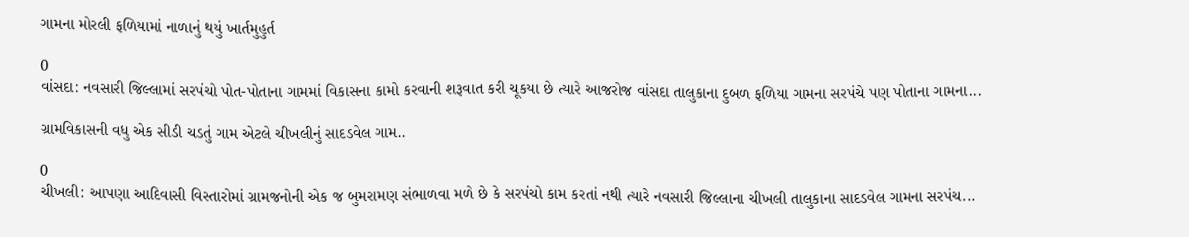ગામના મોરલી ફળિયામાં નાળાનું થયું ખાર્તમુહુર્ત

0
વાંસદા: નવસારી જિલ્લામાં સરપંચો પોત-પોતાના ગામમાં વિકાસના કામો કરવાની શરૂવાત કરી ચૂકયા છે ત્યારે આજરોજ વાંસદા તાલુકાના દુબળ ફળિયા ગામના સરપંચે પણ પોતાના ગામના...

ગ્રામવિકાસની વધુ એક સીડી ચડતું ગામ એટલે ચીખલીનું સાદડવેલ ગામ..

0
ચીખલી: આપણા આદિવાસી વિસ્તારોમાં ગ્રામજનોની એક જ બુમરામણ સંભાળવા મળે છે કે સરપંચો કામ કરતાં નથી ત્યારે નવસારી જિલ્લાના ચીખલી તાલુકાના સાદડવેલ ગામના સરપંચ...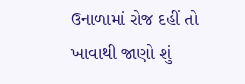ઉનાળામાં રોજ દહીં તો ખાવાથી જાણો શું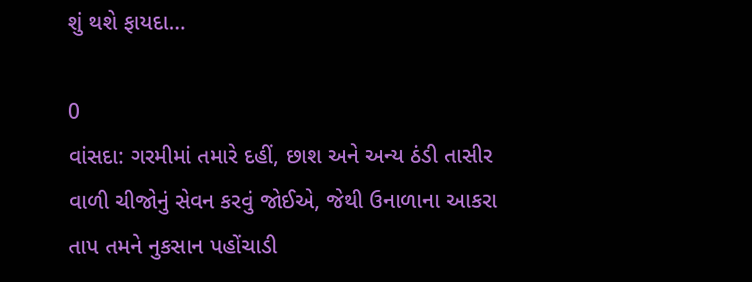શું થશે ફાયદા…

0
વાંસદા: ગરમીમાં તમારે દહીં, છાશ અને અન્ય ઠંડી તાસીર વાળી ચીજોનું સેવન કરવું જોઈએ, જેથી ઉનાળાના આકરા તાપ તમને નુકસાન પહોંચાડી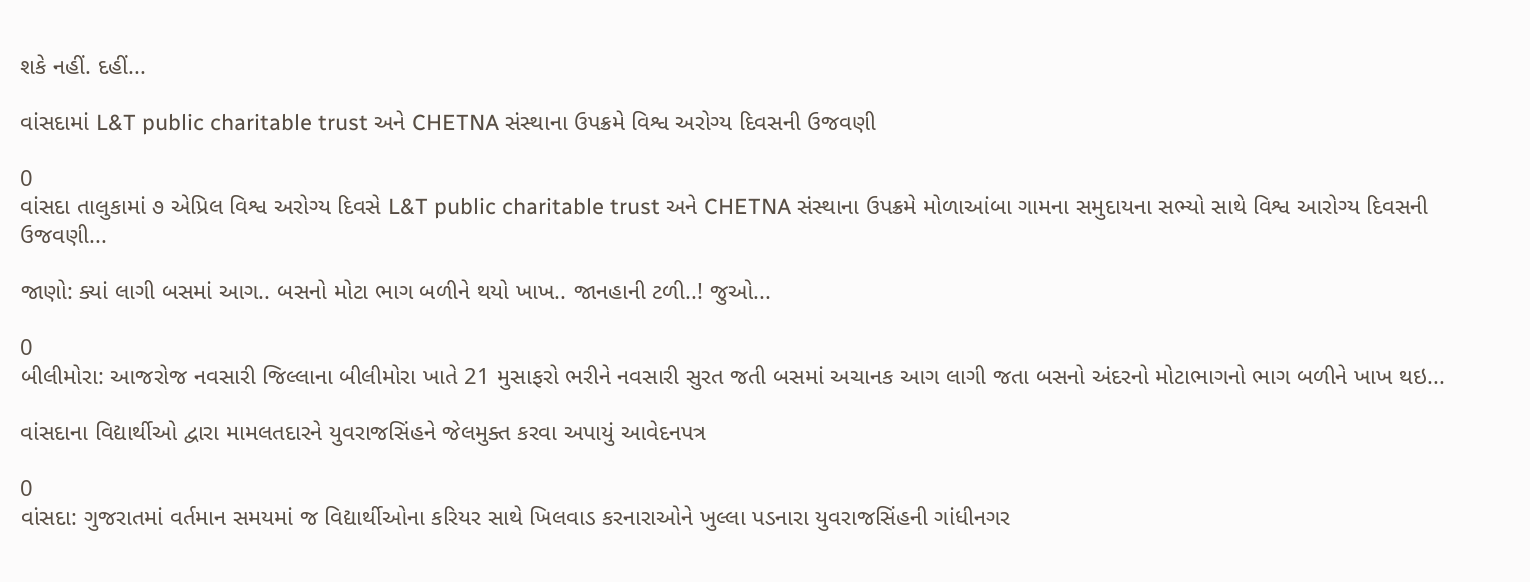શકે નહીં. દહીં...

વાંસદામાં L&T public charitable trust અને CHETNA સંસ્થાના ઉપક્રમે વિશ્વ અરોગ્ય દિવસની ઉજવણી

0
વાંસદા તાલુકામાં ૭ એપ્રિલ વિશ્વ અરોગ્ય દિવસે L&T public charitable trust અને CHETNA સંસ્થાના ઉપક્રમે મોળાઆંબા ગામના સમુદાયના સભ્યો સાથે વિશ્વ આરોગ્ય દિવસની ઉજવણી...

જાણો: ક્યાં લાગી બસમાં આગ.. બસનો મોટા ભાગ બળીને થયો ખાખ.. જાનહાની ટળી..! જુઓ...

0
બીલીમોરા: આજરોજ નવસારી જિલ્લાના બીલીમોરા ખાતે 21 મુસાફરો ભરીને નવસારી સુરત જતી બસમાં અચાનક આગ લાગી જતા બસનો અંદરનો મોટાભાગનો ભાગ બળીને ખાખ થઇ...

વાંસદાના વિદ્યાર્થીઓ દ્વારા મામલતદારને યુવરાજસિંહને જેલમુક્ત કરવા અપાયું આવેદનપત્ર

0
વાંસદા: ગુજરાતમાં વર્તમાન સમયમાં જ વિદ્યાર્થીઓના કરિયર સાથે ખિલવાડ કરનારાઓને ખુલ્લા પડનારા યુવરાજસિંહની ગાંધીનગર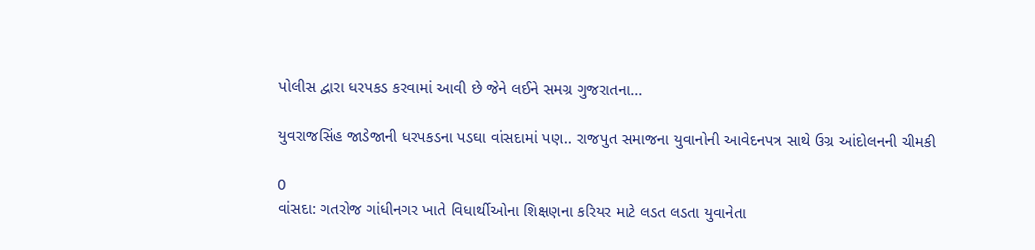પોલીસ દ્વારા ધરપકડ કરવામાં આવી છે જેને લઈને સમગ્ર ગુજરાતના...

યુવરાજસિંહ જાડેજાની ધરપકડના પડઘા વાંસદામાં પણ.. રાજપુત સમાજના યુવાનોની આવેદનપત્ર સાથે ઉગ્ર આંદોલનની ચીમકી

0
વાંસદા: ગતરોજ ગાંધીનગર ખાતે વિધાર્થીઓના શિક્ષણના કરિયર માટે લડત લડતા યુવાનેતા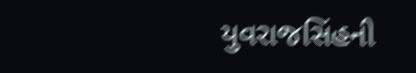યુવરાજસિંહની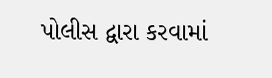પોલીસ દ્વારા કરવામાં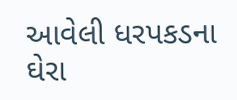આવેલી ધરપકડના ઘેરા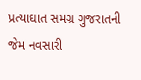પ્રત્યાઘાત સમગ્ર ગુજરાતની જેમ નવસારી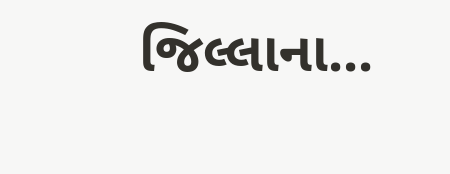જિલ્લાના...